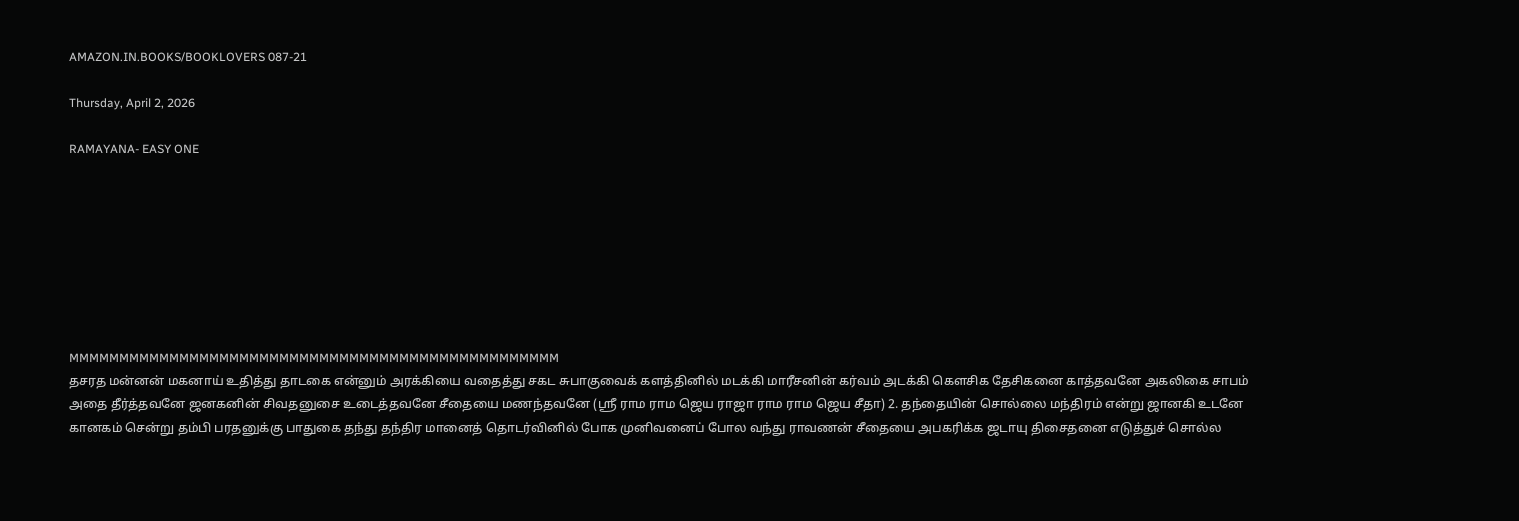AMAZON.IN.BOOKS/BOOKLOVERS 087-21

Thursday, April 2, 2026

RAMAYANA- EASY ONE








MMMMMMMMMMMMMMMMMMMMMMMMMMMMMMMMMMMMMMMMMMMMMMMMM
தசரத மன்னன் மகனாய் உதித்து தாடகை என்னும் அரக்கியை வதைத்து சகட சுபாகுவைக் களத்தினில் மடக்கி மாரீசனின் கர்வம் அடக்கி கௌசிக தேசிகனை காத்தவனே அகலிகை சாபம் அதை தீர்த்தவனே ஜனகனின் சிவதனுசை உடைத்தவனே சீதையை மணந்தவனே (ஸ்ரீ ராம ராம ஜெய ராஜா ராம ராம ஜெய சீதா) 2. தந்தையின் சொல்லை மந்திரம் என்று ஜானகி உடனே கானகம் சென்று தம்பி பரதனுக்கு பாதுகை தந்து தந்திர மானைத் தொடர்வினில் போக முனிவனைப் போல வந்து ராவணன் சீதையை அபகரிக்க ஜடாயு திசைதனை எடுத்துச் சொல்ல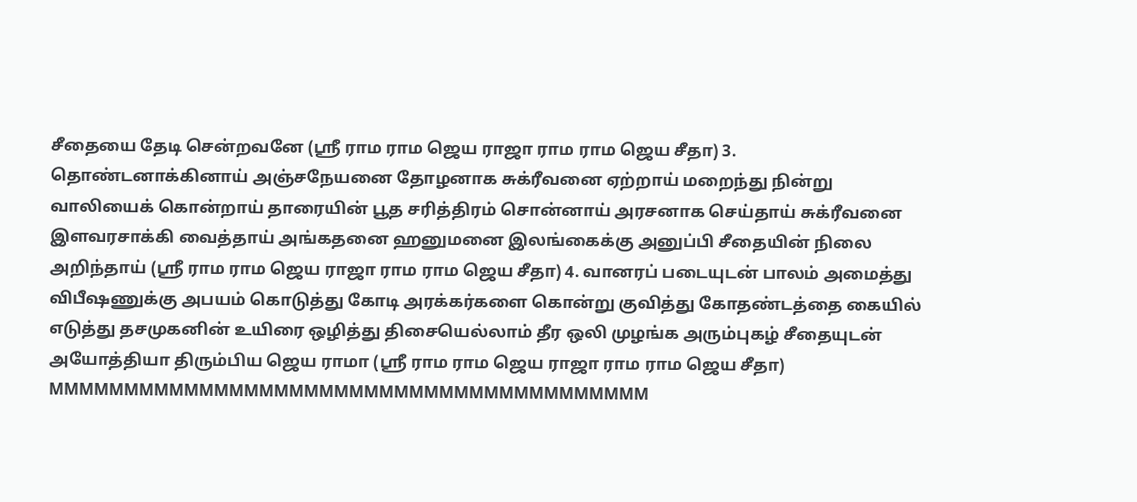சீதையை தேடி சென்றவனே (ஸ்ரீ ராம ராம ஜெய ராஜா ராம ராம ஜெய சீதா) 3. தொண்டனாக்கினாய் அஞ்சநேயனை தோழனாக சுக்ரீவனை ஏற்றாய் மறைந்து நின்று வாலியைக் கொன்றாய் தாரையின் பூத சரித்திரம் சொன்னாய் அரசனாக செய்தாய் சுக்ரீவனை இளவரசாக்கி வைத்தாய் அங்கதனை ஹனுமனை இலங்கைக்கு அனுப்பி சீதையின் நிலை அறிந்தாய் (ஸ்ரீ ராம ராம ஜெய ராஜா ராம ராம ஜெய சீதா) 4. வானரப் படையுடன் பாலம் அமைத்து விபீஷணுக்கு அபயம் கொடுத்து கோடி அரக்கர்களை கொன்று குவித்து கோதண்டத்தை கையில் எடுத்து தசமுகனின் உயிரை ஒழித்து திசையெல்லாம் தீர ஒலி முழங்க அரும்புகழ் சீதையுடன் அயோத்தியா திரும்பிய ஜெய ராமா (ஸ்ரீ ராம ராம ஜெய ராஜா ராம ராம ஜெய சீதா)
MMMMMMMMMMMMMMMMMMMMMMMMMMMMMMMMMMMMMMMM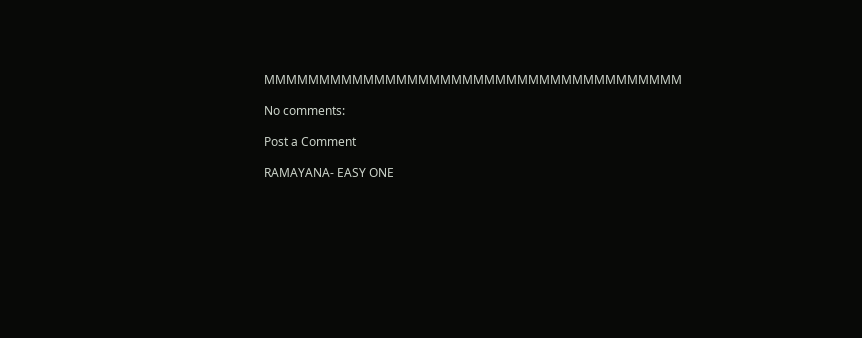MMMMMMMMMMMMMMMMMMMMMMMMMMMMMMMMMMMMMM

No comments:

Post a Comment

RAMAYANA- EASY ONE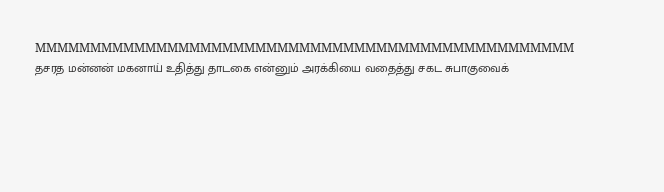MMMMMMMMMMMMMMMMMMMMMMMMMMMMMMMMMMMMMMMMMMMMMMMMM தசரத மன்னன் மகனாய் உதித்து தாடகை என்னும் அரக்கியை வதைத்து சகட சுபாகுவைக்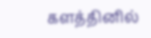களத்தினில்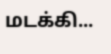மடக்கி...